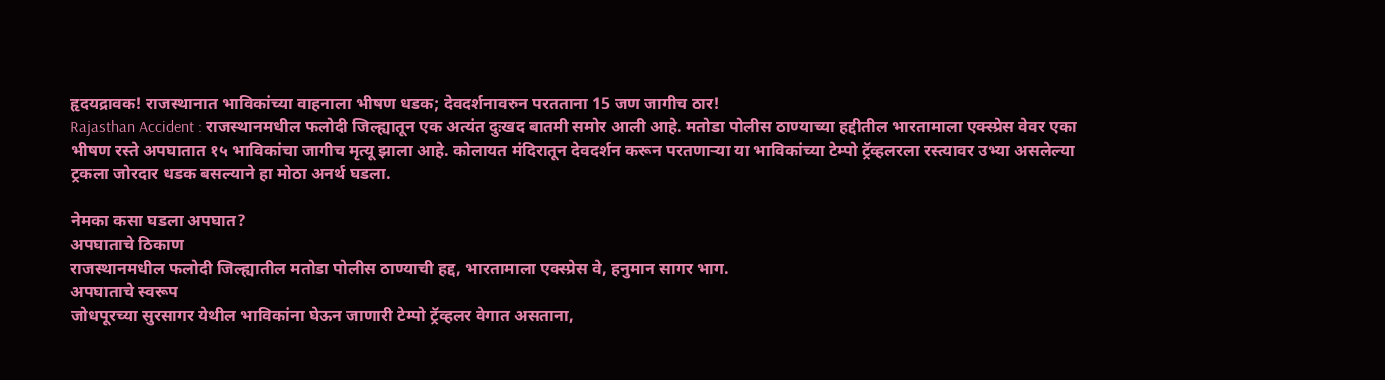हृदयद्रावक! राजस्थानात भाविकांच्या वाहनाला भीषण धडक; देवदर्शनावरुन परतताना 15 जण जागीच ठार!
Rajasthan Accident : राजस्थानमधील फलोदी जिल्ह्यातून एक अत्यंत दुःखद बातमी समोर आली आहे. मतोडा पोलीस ठाण्याच्या हद्दीतील भारतामाला एक्स्प्रेस वेवर एका भीषण रस्ते अपघातात १५ भाविकांचा जागीच मृत्यू झाला आहे. कोलायत मंदिरातून देवदर्शन करून परतणाऱ्या या भाविकांच्या टेम्पो ट्रॅव्हलरला रस्त्यावर उभ्या असलेल्या ट्रकला जोरदार धडक बसल्याने हा मोठा अनर्थ घडला.

नेमका कसा घडला अपघात?
अपघाताचे ठिकाण
राजस्थानमधील फलोदी जिल्ह्यातील मतोडा पोलीस ठाण्याची हद्द, भारतामाला एक्स्प्रेस वे, हनुमान सागर भाग.
अपघाताचे स्वरूप
जोधपूरच्या सुरसागर येथील भाविकांना घेऊन जाणारी टेम्पो ट्रॅव्हलर वेगात असताना,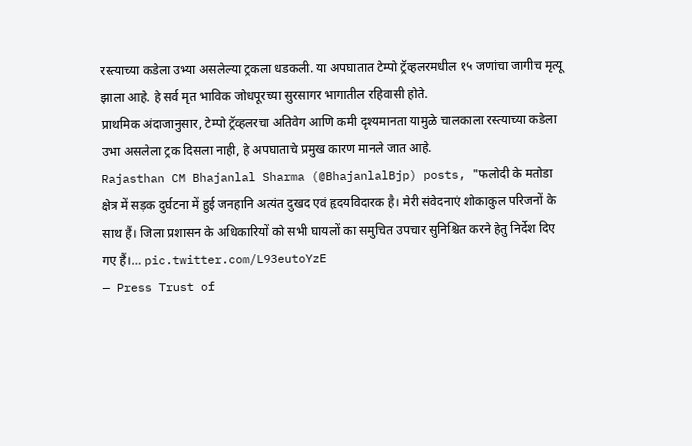रस्त्याच्या कडेला उभ्या असलेल्या ट्रकला धडकली. या अपघातात टेम्पो ट्रॅव्हलरमधील १५ जणांचा जागीच मृत्यू झाला आहे. हे सर्व मृत भाविक जोधपूरच्या सुरसागर भागातील रहिवासी होते.
प्राथमिक अंदाजानुसार, टेम्पो ट्रॅव्हलरचा अतिवेग आणि कमी दृश्यमानता यामुळे चालकाला रस्त्याच्या कडेला उभा असलेला ट्रक दिसला नाही, हे अपघाताचे प्रमुख कारण मानले जात आहे.
Rajasthan CM Bhajanlal Sharma (@BhajanlalBjp) posts, "फलोदी के मतोडा क्षेत्र में सड़क दुर्घटना में हुई जनहानि अत्यंत दुखद एवं हृदयविदारक है। मेरी संवेदनाएं शोकाकुल परिजनों के साथ हैं। जिला प्रशासन के अधिकारियों को सभी घायलों का समुचित उपचार सुनिश्चित करने हेतु निर्देश दिए गए हैं।… pic.twitter.com/L93eutoYzE
— Press Trust of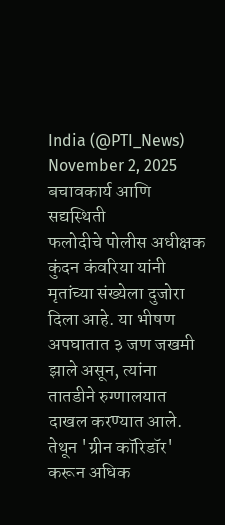India (@PTI_News) November 2, 2025
बचावकार्य आणि सद्यस्थिती
फलोदीचे पोलीस अधीक्षक कुंदन कंवरिया यांनी मृतांच्या संख्येला दुजोरा दिला आहे. या भीषण अपघातात ३ जण जखमी झाले असून, त्यांना तातडीने रुग्णालयात दाखल करण्यात आले. तेथून 'ग्रीन कॉरिडॉर' करून अधिक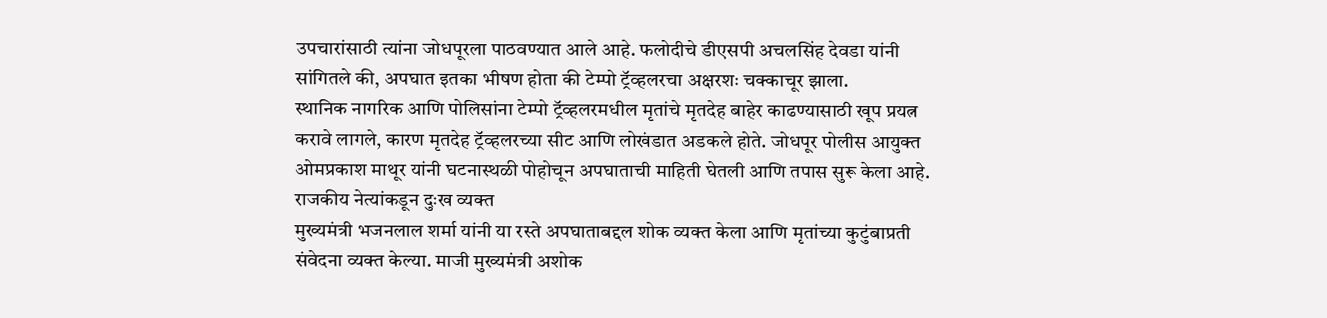उपचारांसाठी त्यांना जोधपूरला पाठवण्यात आले आहे. फलोदीचे डीएसपी अचलसिंह देवडा यांनी सांगितले की, अपघात इतका भीषण होता की टेम्पो ट्रॅव्हलरचा अक्षरशः चक्काचूर झाला.
स्थानिक नागरिक आणि पोलिसांना टेम्पो ट्रॅव्हलरमधील मृतांचे मृतदेह बाहेर काढण्यासाठी खूप प्रयत्न करावे लागले, कारण मृतदेह ट्रॅव्हलरच्या सीट आणि लोखंडात अडकले होते. जोधपूर पोलीस आयुक्त ओमप्रकाश माथूर यांनी घटनास्थळी पोहोचून अपघाताची माहिती घेतली आणि तपास सुरू केला आहे.
राजकीय नेत्यांकडून दुःख व्यक्त
मुख्यमंत्री भजनलाल शर्मा यांनी या रस्ते अपघाताबद्दल शोक व्यक्त केला आणि मृतांच्या कुटुंबाप्रती संवेदना व्यक्त केल्या. माजी मुख्यमंत्री अशोक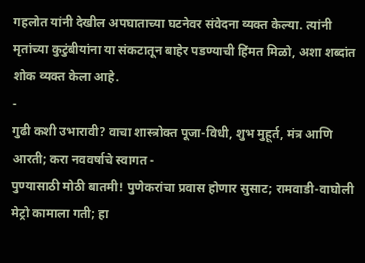गहलोत यांनी देखील अपघाताच्या घटनेवर संवेदना व्यक्त केल्या. त्यांनी मृतांच्या कुटुंबीयांना या संकटातून बाहेर पडण्याची हिंमत मिळो, अशा शब्दांत शोक व्यक्त केला आहे.
-
गुढी कशी उभारावी? वाचा शास्त्रोक्त पूजा-विधी, शुभ मुहूर्त, मंत्र आणि आरती; करा नववर्षाचे स्वागत -
पुण्यासाठी मोठी बातमी! पुणेकरांचा प्रवास होणार सुसाट; रामवाडी-वाघोली मेट्रो कामाला गती; हा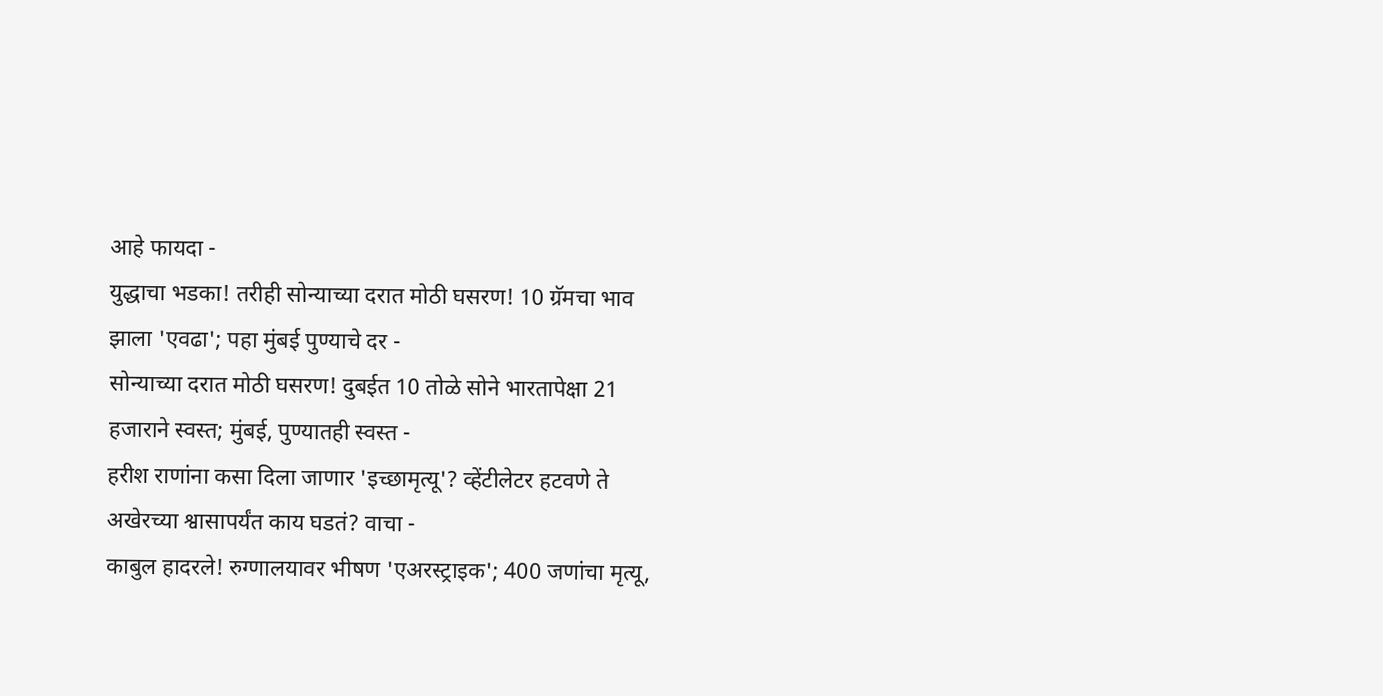आहे फायदा -
युद्धाचा भडका! तरीही सोन्याच्या दरात मोठी घसरण! 10 ग्रॅमचा भाव झाला 'एवढा'; पहा मुंबई पुण्याचे दर -
सोन्याच्या दरात मोठी घसरण! दुबईत 10 तोळे सोने भारतापेक्षा 21 हजाराने स्वस्त; मुंबई, पुण्यातही स्वस्त -
हरीश राणांना कसा दिला जाणार 'इच्छामृत्यू'? व्हेंटीलेटर हटवणे ते अखेरच्या श्वासापर्यंत काय घडतं? वाचा -
काबुल हादरले! रुग्णालयावर भीषण 'एअरस्ट्राइक'; 400 जणांचा मृत्यू,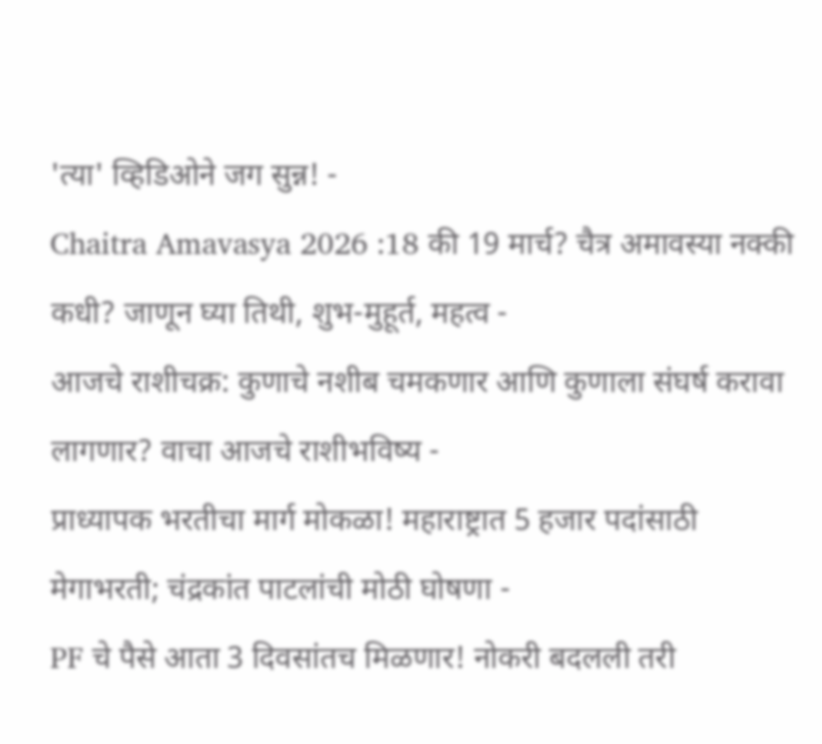'त्या' व्हिडिओने जग सुन्न! -
Chaitra Amavasya 2026 :18 की 19 मार्च? चैत्र अमावस्या नक्की कधी? जाणून घ्या तिथी, शुभ-मुहूर्त, महत्व -
आजचे राशीचक्र: कुणाचे नशीब चमकणार आणि कुणाला संघर्ष करावा लागणार? वाचा आजचे राशीभविष्य -
प्राध्यापक भरतीचा मार्ग मोकळा! महाराष्ट्रात 5 हजार पदांसाठी मेगाभरती; चंद्रकांत पाटलांची मोठी घोषणा -
PF चे पैसे आता 3 दिवसांतच मिळणार! नोकरी बदलली तरी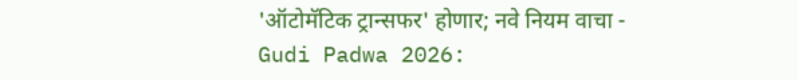'ऑटोमॅटिक ट्रान्सफर' होणार; नवे नियम वाचा -
Gudi Padwa 2026: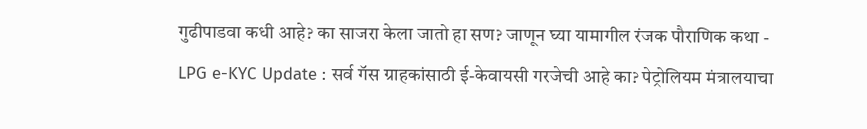गुढीपाडवा कधी आहे? का साजरा केला जातो हा सण? जाणून घ्या यामागील रंजक पौराणिक कथा -
LPG e-KYC Update : सर्व गॅस ग्राहकांसाठी ई-केवायसी गरजेची आहे का? पेट्रोलियम मंत्रालयाचा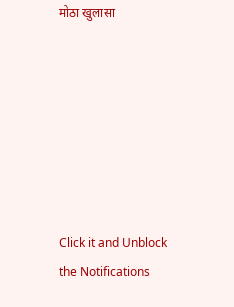मोठा खुलासा







Click it and Unblock the Notifications